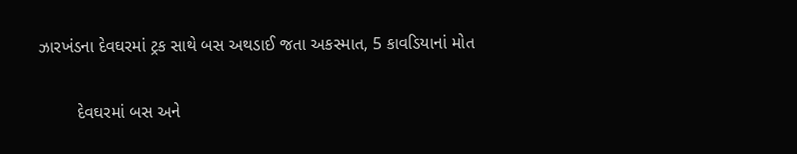ઝારખંડના દેવઘરમાં ટ્રક સાથે બસ અથડાઈ જતા અકસ્માત, 5 કાવડિયાનાં મોત

        દેવઘરમાં બસ અને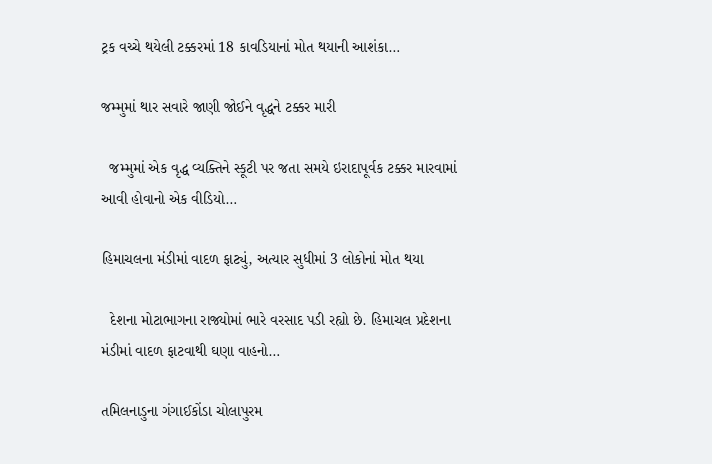ટ્રક વચ્ચે થયેલી ટક્કરમાં 18 કાવડિયાનાં મોત થયાની આશંકા…

જમ્મુમાં થાર સવારે જાણી જોઈને વૃદ્ધને ટક્કર મારી

  જમ્મુમાં એક વૃદ્ધ વ્યક્તિને સ્કૂટી પર જતા સમયે ઇરાદાપૂર્વક ટક્કર મારવામાં આવી હોવાનો એક વીડિયો…

હિમાચલના મંડીમાં વાદળ ફાટ્યું, અત્યાર સુધીમાં 3 લોકોનાં મોત થયા

  દેશના મોટાભાગના રાજ્યોમાં ભારે વરસાદ પડી રહ્યો છે. હિમાચલ પ્રદેશના મંડીમાં વાદળ ફાટવાથી ઘણા વાહનો…

તમિલનાડુના ગંગાઈકોંડા ચોલાપુરમ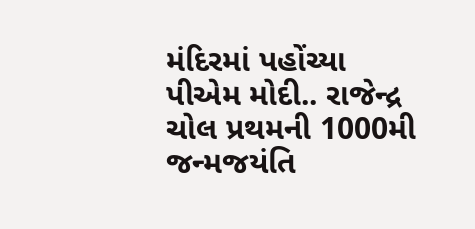મંદિરમાં પહોંચ્યા પીએમ મોદી.. રાજેન્દ્ર ચોલ પ્રથમની 1000મી જન્મજયંતિ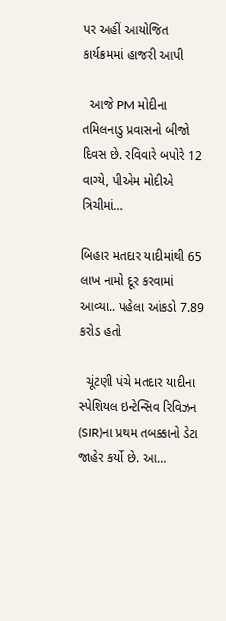પર અહીં આયોજિત કાર્યક્રમમાં હાજરી આપી

  આજે PM મોદીના તમિલનાડુ પ્રવાસનો બીજો દિવસ છે. રવિવારે બપોરે 12 વાગ્યે, પીએમ મોદીએ ત્રિચીમાં…

બિહાર મતદાર યાદીમાંથી 65 લાખ નામો દૂર કરવામાં આવ્યા.. પહેલા આંકડો 7.89 કરોડ હતો

  ચૂંટણી પંચે મતદાર યાદીના સ્પેશિયલ ઇન્ટેન્સિવ રિવિઝન (SIR)ના પ્રથમ તબક્કાનો ડેટા જાહેર કર્યો છે. આ…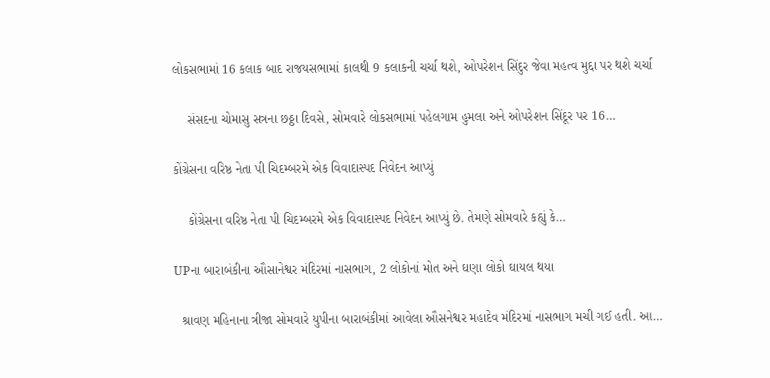લોકસભામાં 16 કલાક બાદ રાજયસભામાં કાલથી 9 કલાકની ચર્ચા થશે, ઓપરેશન સિંદુર જેવા મહત્વ મુદ્દા પર થશે ચર્ચા

    સંસદના ચોમાસુ સત્રના છઠ્ઠા દિવસે, સોમવારે લોકસભામાં પહેલગામ હુમલા અને ઓપરેશન સિંદૂર પર 16…

કોંગ્રેસના વરિષ્ઠ નેતા પી ચિદમ્બરમે એક વિવાદાસ્પદ નિવેદન આપ્યું

    કોંગ્રેસના વરિષ્ઠ નેતા પી ચિદમ્બરમે એક વિવાદાસ્પદ નિવેદન આપ્યું છે. તેમણે સોમવારે કહ્યું કે…

UPના બારાબંકીના ઔસાનેશ્વર મંદિરમાં નાસભાગ, 2 લોકોનાં મોત અને ઘણા લોકો ઘાયલ થયા

  શ્રાવણ મહિનાના ત્રીજા સોમવારે યુપીના બારાબંકીમાં આવેલા ઔસનેશ્વર મહાદેવ મંદિરમાં નાસભાગ મચી ગઈ હતી. આ…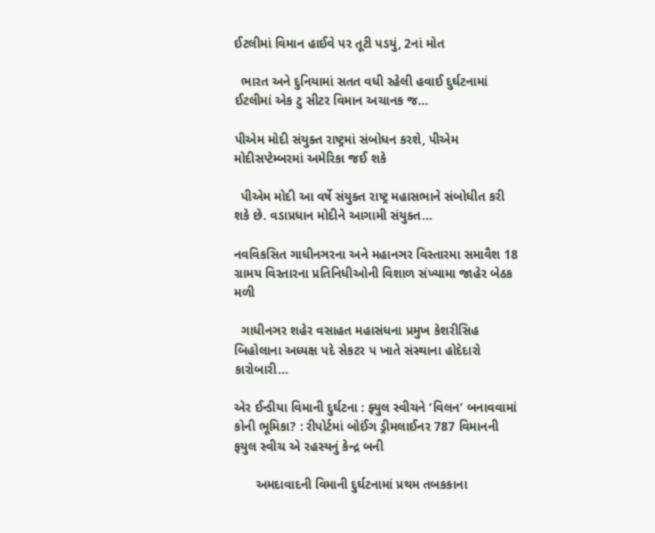ઈટલીમાં વિમાન હાઈવે પર તૂટી પડયું, 2નાં મોત

  ભારત અને દુનિયામાં સતત વધી રહેલી હવાઈ દુર્ઘટનામાં ઈટલીમાં એક ટુ સીટર વિમાન અચાનક જ…

પીએમ મોદી સંયુક્ત રાષ્ટ્રમાં સંબોધન કરશે, પીએમ મોદીસપ્ટેમ્બરમાં અમેરિકા જઈ શકે

  પીએમ મોદી આ વર્ષે સંયુક્ત રાષ્ટ્ર મહાસભાને સંબોધીત કરી શકે છે. વડાપ્રધાન મોદીને આગામી સંયુક્ત…

નવવિકસિત ગાધીનઞરના અને મહાનઞર વિસ્તારમા સમાવૈશ 18 ગ્રામય વિસ્તારના પ્રતિનિધીઓની વિશાળ સંખ્યામા જાહેર બેઠક મળી

  ગાધીનઞર શહેર વસાહત મહાસંધના પ્રમુખ કેશરીસિહ બિહોલાના અધ્યક્ષ પદે સેકટર પ ખાતે સંસ્થાના હોદેદારો કારોબારી…

એર ઈન્ડીયા વિમાની દુર્ઘટના : ફ્યુલ સ્વીચને ‘વિલન’ બનાવવામાં કોની ભૂમિકા? : રીપોર્ટમાં બોઈંગ ડ્રીમલાઈનર 787 વિમાનની ફયુલ સ્વીચ એ રહસ્યનું કેન્દ્ર બની

      અમદાવાદની વિમાની દુર્ઘટનામાં પ્રથમ તબકકાના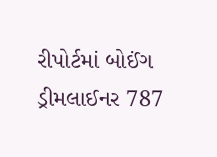રીપોર્ટમાં બોઈંગ ડ્રીમલાઈનર 787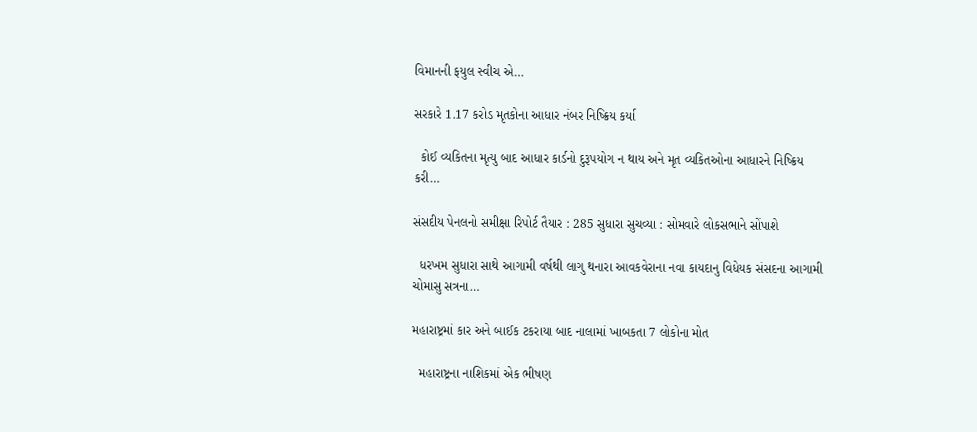વિમાનની ફયુલ સ્વીચ એ…

સરકારે 1.17 કરોડ મૃતકોના આધાર નંબર નિષ્ક્રિય કર્યા

  કોઈ વ્યકિતના મૃત્યુ બાદ આધાર કાર્ડનો દુરૂપયોગ ન થાય અને મૃત વ્યકિતઓના આધારને નિષ્ક્રિય કરી…

સંસદીય પેનલનો સમીક્ષા રિપોર્ટ તૈયાર : 285 સુધારા સુચવ્યા : સોમવારે લોકસભાને સોંપાશે

  ધરખમ સુધારા સાથે આગામી વર્ષથી લાગુ થનારા આવકવેરાના નવા કાયદાનુ વિધેયક સંસદના આગામી ચોમાસુ સત્રના…

મહારાષ્ટ્રમાં કાર અને બાઈક ટકરાયા બાદ નાલામાં ખાબકતા 7 લોકોના મોત

  મહારાષ્ટ્રના નાશિકમાં એક ભીષણ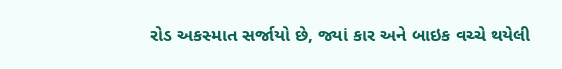રોડ અકસ્માત સર્જાયો છે, જ્યાં કાર અને બાઇક વચ્ચે થયેલી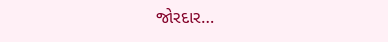જોરદાર…